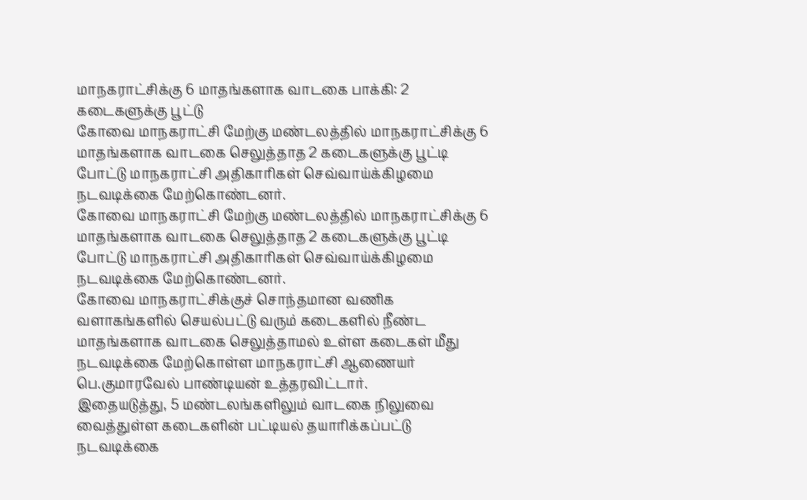மாநகராட்சிக்கு 6 மாதங்களாக வாடகை பாக்கி: 2 கடைகளுக்கு பூட்டு
கோவை மாநகராட்சி மேற்கு மண்டலத்தில் மாநகராட்சிக்கு 6 மாதங்களாக வாடகை செலுத்தாத 2 கடைகளுக்கு பூட்டி போட்டு மாநகராட்சி அதிகாரிகள் செவ்வாய்க்கிழமை நடவடிக்கை மேற்கொண்டனர்.
கோவை மாநகராட்சி மேற்கு மண்டலத்தில் மாநகராட்சிக்கு 6 மாதங்களாக வாடகை செலுத்தாத 2 கடைகளுக்கு பூட்டி போட்டு மாநகராட்சி அதிகாரிகள் செவ்வாய்க்கிழமை நடவடிக்கை மேற்கொண்டனர்.
கோவை மாநகராட்சிக்குச் சொந்தமான வணிக வளாகங்களில் செயல்பட்டு வரும் கடைகளில் நீண்ட மாதங்களாக வாடகை செலுத்தாமல் உள்ள கடைகள் மீது நடவடிக்கை மேற்கொள்ள மாநகராட்சி ஆணையர் பெ.குமாரவேல் பாண்டியன் உத்தரவிட்டார்.
இதையடுத்து, 5 மண்டலங்களிலும் வாடகை நிலுவை வைத்துள்ள கடைகளின் பட்டியல் தயாரிக்கப்பட்டு நடவடிக்கை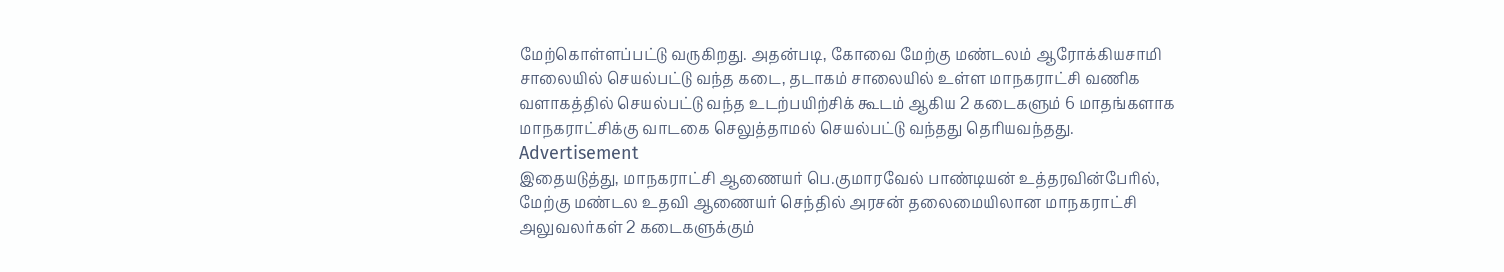மேற்கொள்ளப்பட்டு வருகிறது. அதன்படி, கோவை மேற்கு மண்டலம் ஆரோக்கியசாமி சாலையில் செயல்பட்டு வந்த கடை, தடாகம் சாலையில் உள்ள மாநகராட்சி வணிக வளாகத்தில் செயல்பட்டு வந்த உடற்பயிற்சிக் கூடம் ஆகிய 2 கடைகளும் 6 மாதங்களாக மாநகராட்சிக்கு வாடகை செலுத்தாமல் செயல்பட்டு வந்தது தெரியவந்தது.
Advertisement
இதையடுத்து, மாநகராட்சி ஆணையர் பெ.குமாரவேல் பாண்டியன் உத்தரவின்பேரில், மேற்கு மண்டல உதவி ஆணையர் செந்தில் அரசன் தலைமையிலான மாநகராட்சி அலுவலர்கள் 2 கடைகளுக்கும்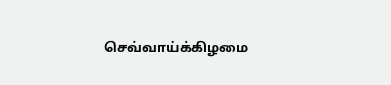செவ்வாய்க்கிழமை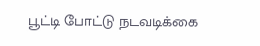பூட்டி போட்டு நடவடிக்கை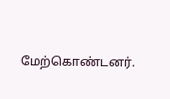மேற்கொண்டனர்.